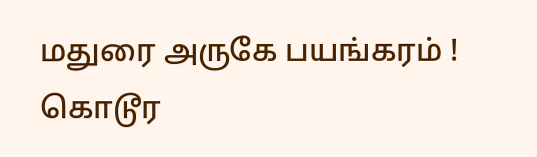மதுரை அருகே பயங்கரம் ! கொடூர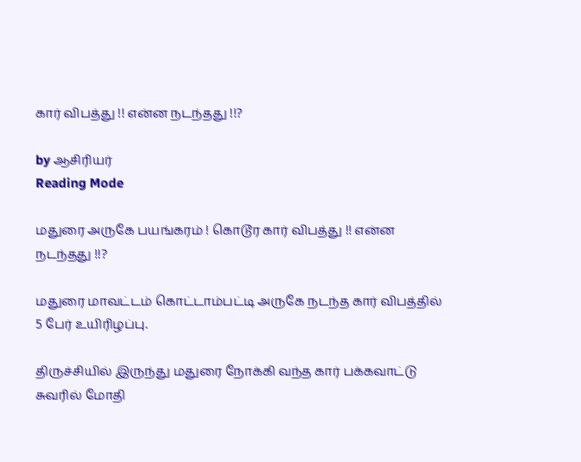கார் விபத்து !! என்ன நடந்தது !!?

by ஆசிரியர்
Reading Mode

மதுரை அருகே பயங்கரம் ! கொடூர கார் விபத்து !! என்ன நடந்தது !!?

மதுரை மாவட்டம் கொட்டாம்பட்டி அருகே நடந்த கார் விபத்தில் 5 பேர் உயிரிழப்பு.

திருச்சியில் இருந்து மதுரை நோக்கி வந்த கார் பக்கவாட்டு சுவரில் மோதி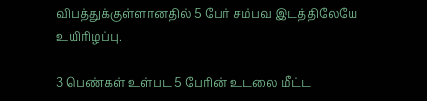விபத்துக்குள்ளானதில் 5 பேர் சம்பவ இடத்திலேயே உயிரிழப்பு.

3 பெண்கள் உள்பட 5 பேரின் உடலை மீட்ட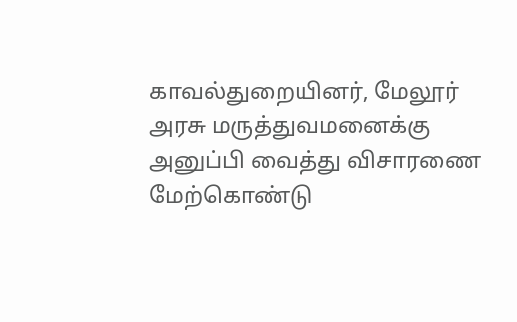காவல்துறையினர், மேலூர் அரசு மருத்துவமனைக்கு அனுப்பி வைத்து விசாரணை மேற்கொண்டு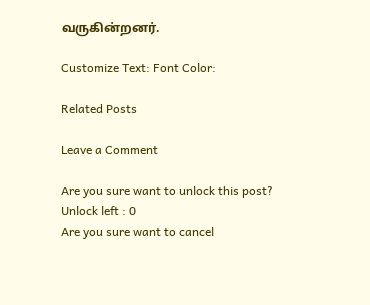வருகின்றனர்.

Customize Text: Font Color:

Related Posts

Leave a Comment

Are you sure want to unlock this post?
Unlock left : 0
Are you sure want to cancel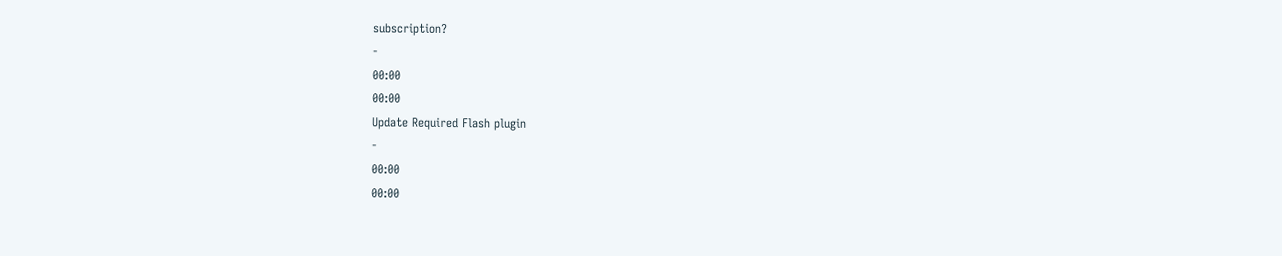subscription?
-
00:00
00:00
Update Required Flash plugin
-
00:00
00:00